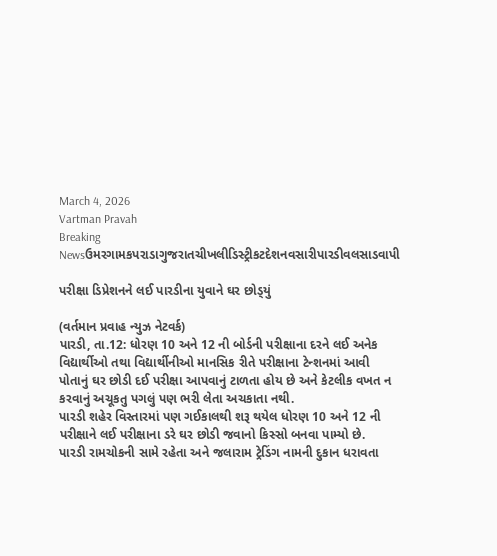March 4, 2026
Vartman Pravah
Breaking Newsઉમરગામકપરાડાગુજરાતચીખલીડિસ્ટ્રીકટદેશનવસારીપારડીવલસાડવાપી

પરીક્ષા ડિપ્રેશનને લઈ પારડીના યુવાને ઘર છોડ્‌યું

(વર્તમાન પ્રવાહ ન્‍યુઝ નેટવર્ક)
પારડી, તા.12: ધોરણ 10 અને 12 ની બોર્ડની પરીક્ષાના દરને લઈ અનેક વિદ્યાર્થીઓ તથા વિદ્યાર્થીનીઓ માનસિક રીતે પરીક્ષાના ટેન્‍શનમાં આવી પોતાનું ઘર છોડી દઈ પરીક્ષા આપવાનું ટાળતા હોય છે અને કેટલીક વખત ન કરવાનું અચૂકતુ પગલું પણ ભરી લેતા અચકાતા નથી.
પારડી શહેર વિસ્‍તારમાં પણ ગઈકાલથી શરૂ થયેલ ધોરણ 10 અને 12 ની પરીક્ષાને લઈ પરીક્ષાના ડરે ઘર છોડી જવાનો કિસ્‍સો બનવા પામ્‍યો છે.
પારડી રામચોકની સામે રહેતા અને જલારામ ટ્રેડિંગ નામની દુકાન ધરાવતા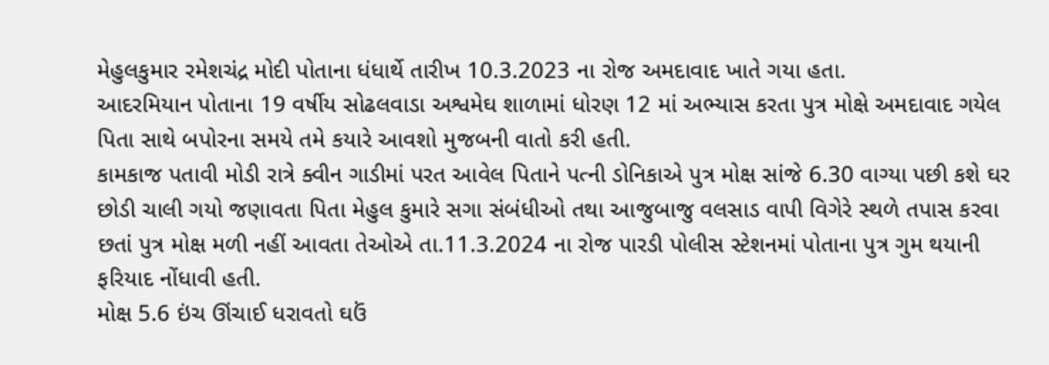મેહુલકુમાર રમેશચંદ્ર મોદી પોતાના ધંધાર્થે તારીખ 10.3.2023 ના રોજ અમદાવાદ ખાતે ગયા હતા.
આદરમિયાન પોતાના 19 વર્ષીય સોઢલવાડા અશ્વમેઘ શાળામાં ધોરણ 12 માં અભ્‍યાસ કરતા પુત્ર મોક્ષે અમદાવાદ ગયેલ પિતા સાથે બપોરના સમયે તમે કયારે આવશો મુજબની વાતો કરી હતી.
કામકાજ પતાવી મોડી રાત્રે ક્‍વીન ગાડીમાં પરત આવેલ પિતાને પત્‍ની ડોનિકાએ પુત્ર મોક્ષ સાંજે 6.30 વાગ્‍યા પછી કશે ઘર છોડી ચાલી ગયો જણાવતા પિતા મેહુલ કુમારે સગા સંબંધીઓ તથા આજુબાજુ વલસાડ વાપી વિગેરે સ્‍થળે તપાસ કરવા છતાં પુત્ર મોક્ષ મળી નહીં આવતા તેઓએ તા.11.3.2024 ના રોજ પારડી પોલીસ સ્‍ટેશનમાં પોતાના પુત્ર ગુમ થયાની ફરિયાદ નોંધાવી હતી.
મોક્ષ 5.6 ઇંચ ઊંચાઈ ધરાવતો ઘઉં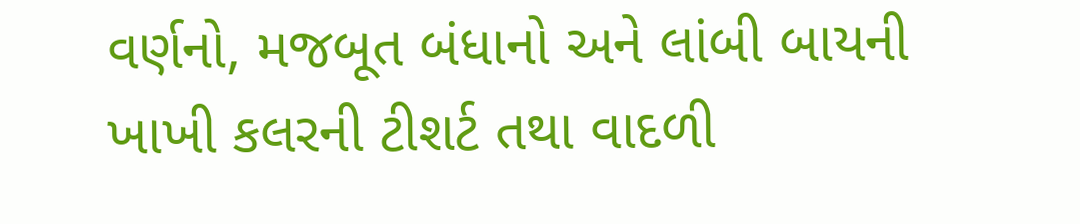વર્ણનો, મજબૂત બંધાનો અને લાંબી બાયની ખાખી કલરની ટીશર્ટ તથા વાદળી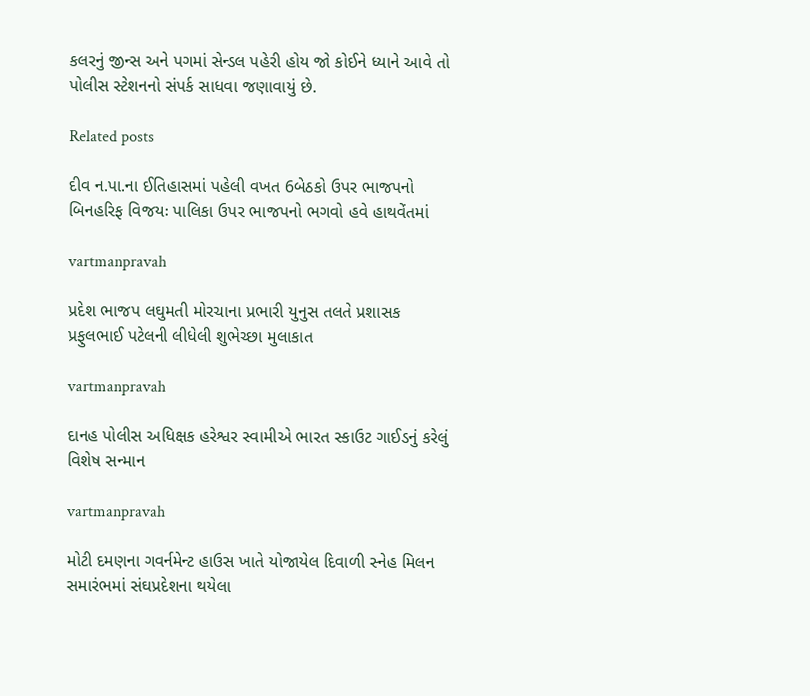કલરનું જીન્‍સ અને પગમાં સેન્‍ડલ પહેરી હોય જો કોઈને ધ્‍યાને આવે તો પોલીસ સ્‍ટેશનનો સંપર્ક સાધવા જણાવાયું છે.

Related posts

દીવ ન.પા.ના ઈતિહાસમાં પહેલી વખત 6બેઠકો ઉપર ભાજપનો બિનહરિફ વિજયઃ પાલિકા ઉપર ભાજપનો ભગવો હવે હાથવેંતમાં

vartmanpravah

પ્રદેશ ભાજપ લઘુમતી મોરચાના પ્રભારી યુનુસ તલતે પ્રશાસક પ્રફુલભાઈ પટેલની લીધેલી શુભેચ્‍છા મુલાકાત

vartmanpravah

દાનહ પોલીસ અધિક્ષક હરેશ્વર સ્‍વામીએ ભારત સ્‍કાઉટ ગાઈડનું કરેલું વિશેષ સન્‍માન

vartmanpravah

મોટી દમણના ગવર્નમેન્‍ટ હાઉસ ખાતે યોજાયેલ દિવાળી સ્‍નેહ મિલન સમારંભમાં સંઘપ્રદેશના થયેલા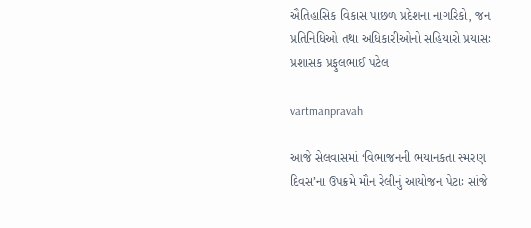ઐતિહાસિક વિકાસ પાછળ પ્રદેશના નાગરિકો, જન પ્રતિનિધિઓ તથા અધિકારીઓનો સહિયારો પ્રયાસઃ પ્રશાસક પ્રફુલભાઈ પટેલ

vartmanpravah

આજે સેલવાસમાં ‘વિભાજનની ભયાનકતા સ્‍મરણ દિવસ’ના ઉપક્રમે મૌન રેલીનું આયોજન પેટાઃ સાંજે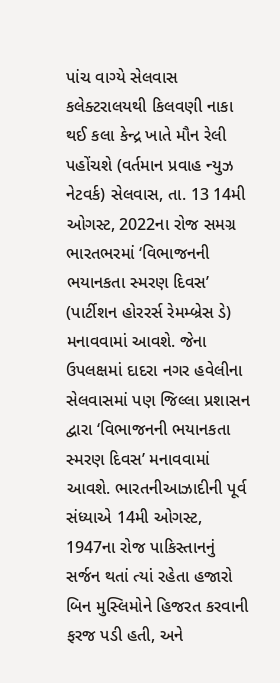પાંચ વાગ્‍યે સેલવાસ કલેક્‍ટરાલયથી કિલવણી નાકા થઈ કલા કેન્‍દ્ર ખાતે મૌન રેલી પહોંચશે (વર્તમાન પ્રવાહ ન્‍યુઝ નેટવર્ક) સેલવાસ, તા. 13 14મી ઓગસ્‍ટ, 2022ના રોજ સમગ્ર ભારતભરમાં ‘વિભાજનની ભયાનકતા સ્‍મરણ દિવસ’ (પાર્ટીશન હોરરર્સ રેમમ્‍બ્રેસ ડે) મનાવવામાં આવશે. જેના ઉપલક્ષમાં દાદરા નગર હવેલીના સેલવાસમાં પણ જિલ્લા પ્રશાસન દ્વારા ‘વિભાજનની ભયાનકતા સ્‍મરણ દિવસ’ મનાવવામાં આવશે. ભારતનીઆઝાદીની પૂર્વ સંધ્‍યાએ 14મી ઓગસ્‍ટ, 1947ના રોજ પાકિસ્‍તાનનું સર્જન થતાં ત્‍યાં રહેતા હજારો બિન મુસ્‍લિમોને હિજરત કરવાની ફરજ પડી હતી, અને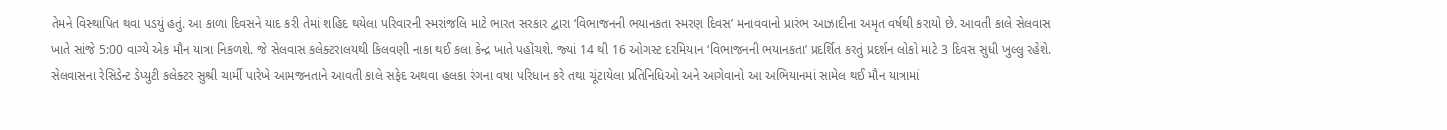તેમને વિસ્‍થાપિત થવા પડયું હતું. આ કાળા દિવસને યાદ કરી તેમાં શહિદ થયેલા પરિવારની સ્‍મરાંજલિ માટે ભારત સરકાર દ્વારા ‘વિભાજનની ભયાનકતા સ્‍મરણ દિવસ’ મનાવવાનો પ્રારંભ આઝાદીના અમૃત વર્ષથી કરાયો છે. આવતી કાલે સેલવાસ ખાતે સાંજે 5:00 વાગ્‍યે એક મૌન યાત્રા નિકળશે. જે સેલવાસ કલેક્‍ટરાલયથી કિલવણી નાકા થઈ કલા કેન્‍દ્ર ખાતે પહોંચશે. જ્‍યાં 14 થી 16 ઓગસ્‍ટ દરમિયાન ‘વિભાજનની ભયાનકતા’ પ્રદર્શિત કરતું પ્રદર્શન લોકો માટે 3 દિવસ સુધી ખુલ્લુ રહેશે. સેલવાસના રેસિડેન્‍ટ ડેપ્‍યુટી કલેક્‍ટર સુશ્રી ચાર્મી પારેખે આમજનતાને આવતી કાલે સફેદ અથવા હલકા રંગના વષા પરિધાન કરે તથા ચૂંટાયેલા પ્રતિનિધિઓ અને આગેવાનો આ અભિયાનમાં સામેલ થઈ મૌન યાત્રામાં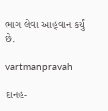ભાગ લેવા આહ્‌વાન કર્યું છે.

vartmanpravah

દાનહ-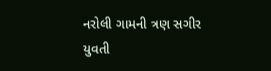નરોલી ગામની ત્રણ સગીર યુવતી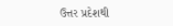ઉત્તર પ્રદેશથી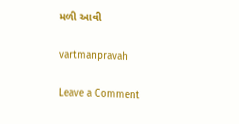મળી આવી

vartmanpravah

Leave a Comment